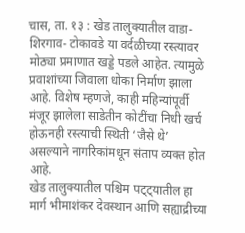चास, ता. १३ : खेड तालुक्यातील वाडा- शिरगाव- टोकावडे या वर्दळीच्या रस्त्यावर मोठ्या प्रमाणात खड्डे पडले आहेत. त्यामुळे प्रवाशांच्या जिवाला धोका निर्माण झाला आहे. विशेष म्हणजे, काही महिन्यांपूर्वी मंजूर झालेला साडेतीन कोटींचा निधी खर्च होऊनही रस्त्याची स्थिती ‘जैसे थे’ असल्याने नागरिकांमधून संताप व्यक्त होत आहे.
खेड तालुक्यातील पश्चिम पट्ट्यातील हा मार्ग भीमाशंकर देवस्थान आणि सह्याद्रीच्या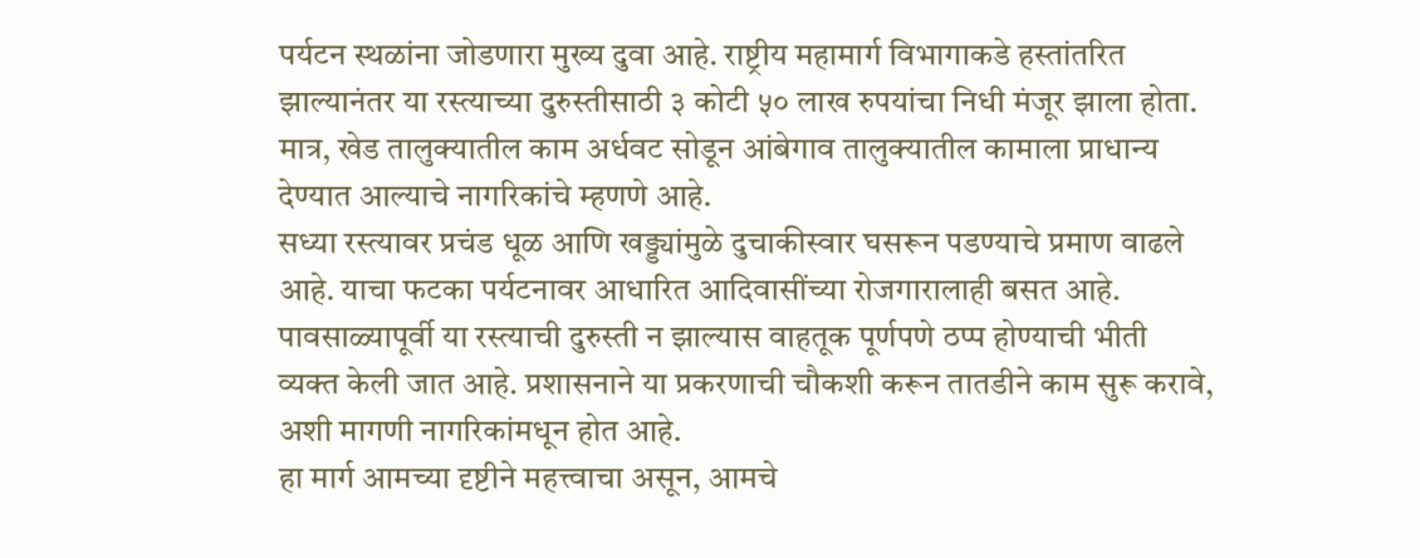पर्यटन स्थळांना जोडणारा मुख्य दुवा आहे. राष्ट्रीय महामार्ग विभागाकडे हस्तांतरित झाल्यानंतर या रस्त्याच्या दुरुस्तीसाठी ३ कोटी ५० लाख रुपयांचा निधी मंजूर झाला होता. मात्र, खेड तालुक्यातील काम अर्धवट सोडून आंबेगाव तालुक्यातील कामाला प्राधान्य देण्यात आल्याचे नागरिकांचे म्हणणे आहे.
सध्या रस्त्यावर प्रचंड धूळ आणि खड्ड्यांमुळे दुचाकीस्वार घसरून पडण्याचे प्रमाण वाढले आहे. याचा फटका पर्यटनावर आधारित आदिवासींच्या रोजगारालाही बसत आहे. पावसाळ्यापूर्वी या रस्त्याची दुरुस्ती न झाल्यास वाहतूक पूर्णपणे ठप्प होण्याची भीती व्यक्त केली जात आहे. प्रशासनाने या प्रकरणाची चौकशी करून तातडीने काम सुरू करावे, अशी मागणी नागरिकांमधून होत आहे.
हा मार्ग आमच्या दृष्टीने महत्त्वाचा असून, आमचे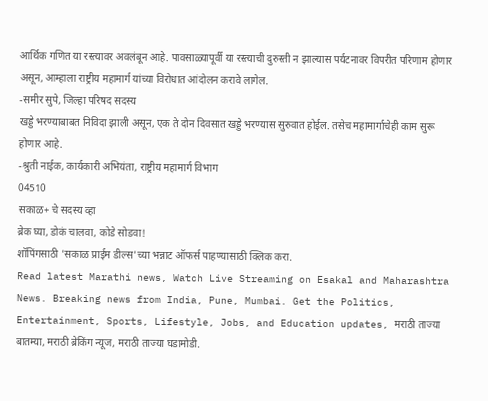आर्थिक गणित या रस्त्यावर अवलंबून आहे. पावसाळ्यापूर्वी या रस्त्याची दुरुस्ती न झाल्यास पर्यटनावर विपरीत परिणाम होणार असून, आम्हाला राष्ट्रीय महामार्ग यांच्या विरोधात आंदोलन करावे लागेल.
-समीर सुपे, जिल्हा परिषद सदस्य
खड्डे भरण्याबाबत निविदा झाली असून, एक ते दोन दिवसात खड्डे भरण्यास सुरुवात होईल. तसेच महामार्गाचेही काम सुरू होणार आहे.
-श्रुती नाईक, कार्यकारी अभियंता, राष्ट्रीय महामार्ग विभाग
04510
सकाळ+ चे सदस्य व्हा
ब्रेक घ्या, डोकं चालवा, कोडे सोडवा!
शॉपिंगसाठी 'सकाळ प्राईम डील्स'च्या भन्नाट ऑफर्स पाहण्यासाठी क्लिक करा.
Read latest Marathi news, Watch Live Streaming on Esakal and Maharashtra News. Breaking news from India, Pune, Mumbai. Get the Politics, Entertainment, Sports, Lifestyle, Jobs, and Education updates, मराठी ताज्या बातम्या, मराठी ब्रेकिंग न्यूज, मराठी ताज्या घडामोडी.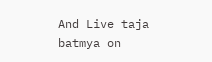And Live taja batmya on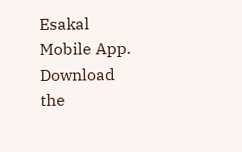Esakal Mobile App. Download the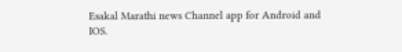Esakal Marathi news Channel app for Android and IOS.